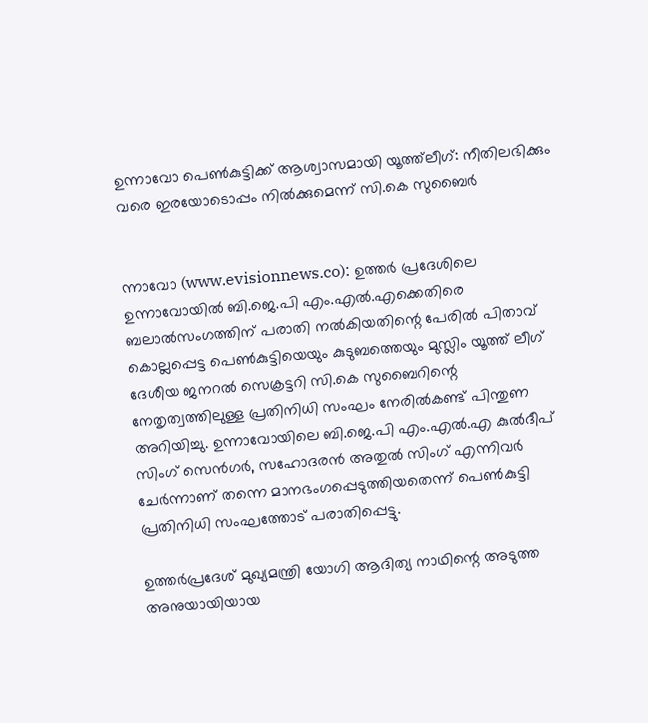ഉന്നാവോ പെണ്‍കുട്ടിക്ക് ആശ്വാസമായി യൂത്ത്‌ലീഗ്: നീതിലഭിക്കും വരെ ഇരയോടൊപ്പം നില്‍ക്കുമെന്ന് സി.കെ സുബൈര്‍


ന്നാവോ (www.evisionnews.co): ഉത്തര്‍ പ്രദേശിലെ ഉന്നാവോയില്‍ ബി.ജെ.പി എം.എല്‍.എക്കെതിരെ ബലാല്‍സംഗത്തിന് പരാതി നല്‍കിയതിന്റെ പേരില്‍ പിതാവ് കൊല്ലപ്പെട്ട പെണ്‍കുട്ടിയെയും കുടുബത്തെയും മുസ്ലിം യൂത്ത് ലീഗ് ദേശീയ ജനറല്‍ സെക്രട്ടറി സി.കെ സുബൈറിന്റെ നേതൃത്വത്തിലുള്ള പ്രതിനിധി സംഘം നേരില്‍കണ്ട് പിന്തുണ അറിയിച്ചു. ഉന്നാവോയിലെ ബി.ജെ.പി എം.എല്‍.എ കുല്‍ദീപ് സിംഗ് സെന്‍ഗര്‍, സഹോദരന്‍ അതുല്‍ സിംഗ് എന്നിവര്‍ ചേര്‍ന്നാണ് തന്നെ മാനഭംഗപ്പെടുത്തിയതെന്ന് പെണ്‍കുട്ടി പ്രതിനിധി സംഘത്തോട് പരാതിപ്പെട്ടു.

ഉത്തര്‍പ്രദേശ് മുഖ്യമന്ത്രി യോഗി ആദിത്യ നാഥിന്റെ അടുത്ത അനുയായിയായ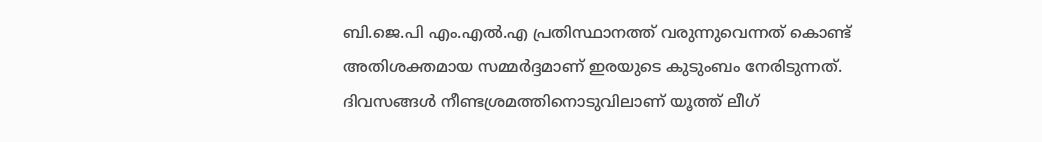ബി.ജെ.പി എം.എല്‍.എ പ്രതിസ്ഥാനത്ത് വരുന്നുവെന്നത് കൊണ്ട് അതിശക്തമായ സമ്മര്‍ദ്ദമാണ് ഇരയുടെ കുടുംബം നേരിടുന്നത്. ദിവസങ്ങള്‍ നീണ്ടശ്രമത്തിനൊടുവിലാണ് യൂത്ത് ലീഗ്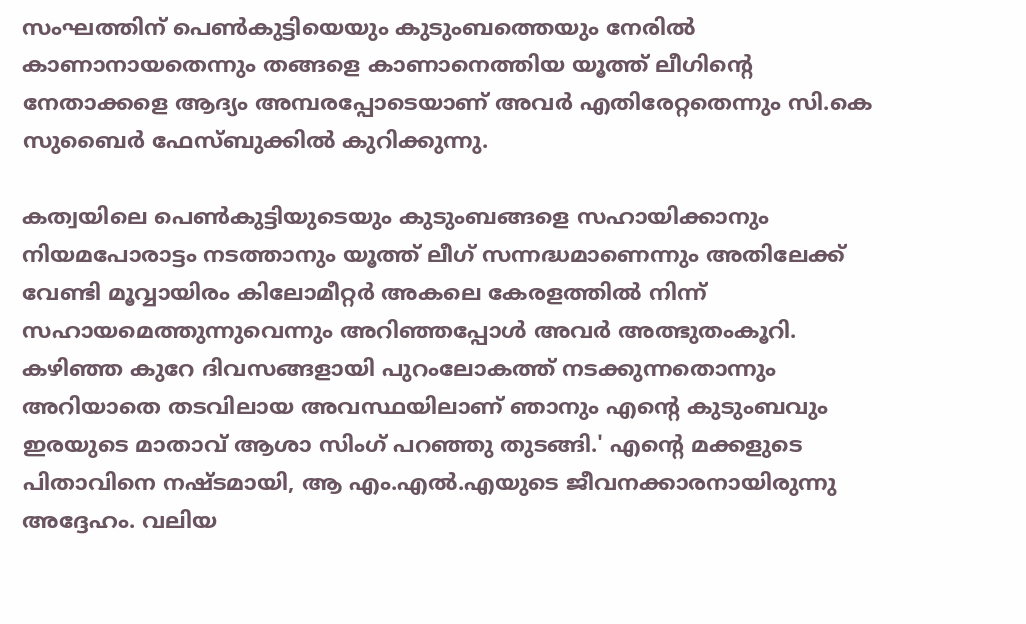സംഘത്തിന് പെണ്‍കുട്ടിയെയും കുടുംബത്തെയും നേരില്‍ കാണാനായതെന്നും തങ്ങളെ കാണാനെത്തിയ യൂത്ത് ലീഗിന്റെ നേതാക്കളെ ആദ്യം അമ്പരപ്പോടെയാണ് അവര്‍ എതിരേറ്റതെന്നും സി.കെ സുബൈര്‍ ഫേസ്ബുക്കില്‍ കുറിക്കുന്നു.

കത്വയിലെ പെണ്‍കുട്ടിയുടെയും കുടുംബങ്ങളെ സഹായിക്കാനും നിയമപോരാട്ടം നടത്താനും യൂത്ത് ലീഗ് സന്നദ്ധമാണെന്നും അതിലേക്ക് വേണ്ടി മൂവ്വായിരം കിലോമീറ്റര്‍ അകലെ കേരളത്തില്‍ നിന്ന് സഹായമെത്തുന്നുവെന്നും അറിഞ്ഞപ്പോള്‍ അവര്‍ അത്ഭുതംകൂറി. കഴിഞ്ഞ കുറേ ദിവസങ്ങളായി പുറംലോകത്ത് നടക്കുന്നതൊന്നും അറിയാതെ തടവിലായ അവസ്ഥയിലാണ് ഞാനും എന്റെ കുടുംബവും ഇരയുടെ മാതാവ് ആശാ സിംഗ് പറഞ്ഞു തുടങ്ങി.' എന്റെ മക്കളുടെ പിതാവിനെ നഷ്ടമായി, ആ എം.എല്‍.എയുടെ ജീവനക്കാരനായിരുന്നു അദ്ദേഹം. വലിയ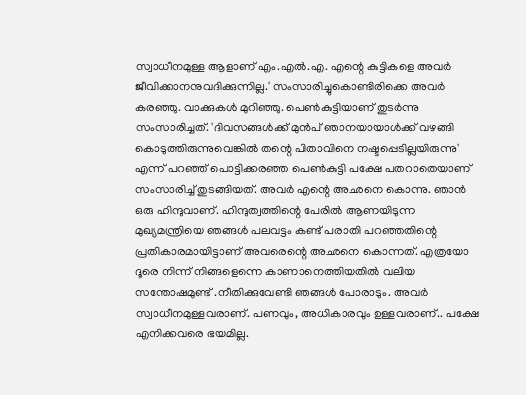സ്വാധീനമുള്ള ആളാണ് എം.എല്‍.എ. എന്റെ കുട്ടികളെ അവര്‍ ജീവിക്കാനനുവദിക്കുന്നില്ല.' സംസാരിച്ചുകൊണ്ടിരിക്കെ അവര്‍ കരഞ്ഞു. വാക്കുകള്‍ മുറിഞ്ഞു. പെണ്‍കുട്ടിയാണ് തുടര്‍ന്നു സംസാരിച്ചത്. 'ദിവസങ്ങള്‍ക്ക് മുന്‍പ് ഞാനയായാള്‍ക്ക് വഴങ്ങി കൊടുത്തിരുന്നുവെങ്കില്‍ തന്റെ പിതാവിനെ നഷ്ടപ്പെടില്ലയിരുന്നു' എന്ന് പറഞ്ഞ് പൊട്ടിക്കരഞ്ഞ പെണ്‍കുട്ടി പക്ഷേ പതറാതെയാണ് സംസാരിച്ച് തുടങ്ങിയത്. അവര്‍ എന്റെ അഛനെ കൊന്നു. ഞാന്‍ ഒരു ഹിന്ദുവാണ്. ഹിന്ദുത്വത്തിന്റെ പേരില്‍ ആണയിടുന്ന മുഖ്യമന്ത്രിയെ ഞങ്ങള്‍ പലവട്ടം കണ്ട് പരാതി പറഞ്ഞതിന്റെ പ്രതികാരമായിട്ടാണ് അവരെന്റെ അഛനെ കൊന്നത്. എത്രയോ ദൂരെ നിന്ന് നിങ്ങളെന്നെ കാണാനെത്തിയതില്‍ വലിയ സന്തോഷമുണ്ട് .നീതിക്കുവേണ്ടി ഞങ്ങള്‍ പോരാടും. അവര്‍ സ്വാധീനമുള്ളവരാണ്. പണവും, അധികാരവും ഉള്ളവരാണ്.. പക്ഷേ എനിക്കവരെ ഭയമില്ല.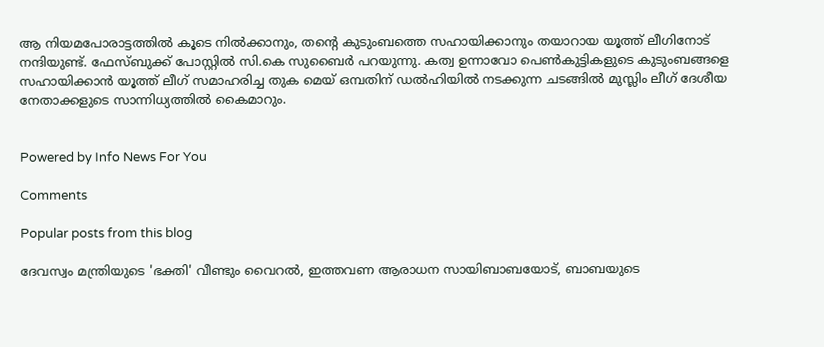ആ നിയമപോരാട്ടത്തില്‍ കൂടെ നില്‍ക്കാനും, തന്റെ കുടുംബത്തെ സഹായിക്കാനും തയാറായ യൂത്ത് ലീഗിനോട് നന്ദിയുണ്ട്. ഫേസ്ബുക്ക് പോസ്റ്റില്‍ സി.കെ സുബൈര്‍ പറയുന്നു. കത്വ ഉന്നാവോ പെണ്‍കുട്ടികളുടെ കുടുംബങ്ങളെ സഹായിക്കാന്‍ യൂത്ത് ലീഗ് സമാഹരിച്ച തുക മെയ് ഒമ്പതിന് ഡല്‍ഹിയില്‍ നടക്കുന്ന ചടങ്ങില്‍ മുസ്ലിം ലീഗ് ദേശീയ നേതാക്കളുടെ സാന്നിധ്യത്തില്‍ കൈമാറും.


Powered by Info News For You

Comments

Popular posts from this blog

ദേവസ്വം മന്ത്രിയുടെ 'ഭക്തി' വീണ്ടും വൈറല്‍, ഇത്തവണ ആരാധന സായിബാബയോട്, ബാബയുടെ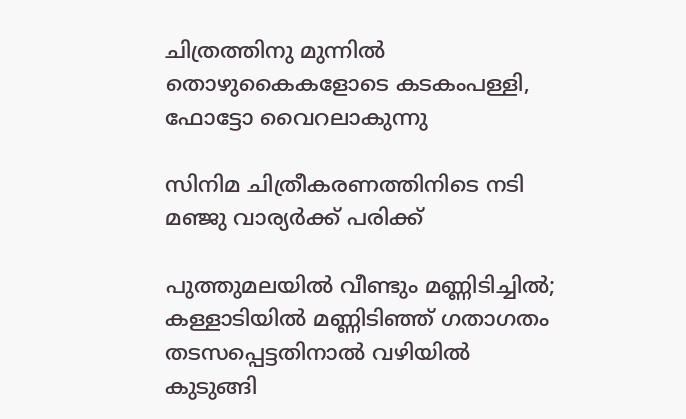ചിത്രത്തിനു മുന്നില്‍ തൊഴുകൈകളോടെ കടകംപള്ളി, ഫോട്ടോ വൈറലാകുന്നു

സിനിമ ചിത്രീകരണത്തിനിടെ നടി മഞ്ജു വാര്യര്‍ക്ക് പരിക്ക്

പുത്തുമലയില്‍ വീണ്ടും മണ്ണിടിച്ചില്‍; കള്ളാടിയില്‍ മണ്ണിടിഞ്ഞ് ഗതാഗതം തടസപ്പെട്ടതിനാല്‍ വഴിയില്‍ കുടുങ്ങി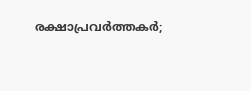രക്ഷാപ്രവര്‍ത്തകര്‍;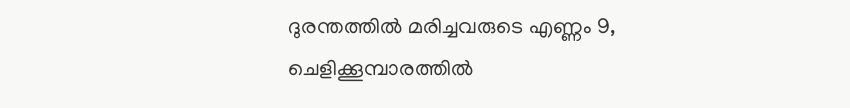ദുരന്തത്തില്‍ മരിച്ചവരുടെ എണ്ണം 9, ചെളിക്കൂമ്പാരത്തില്‍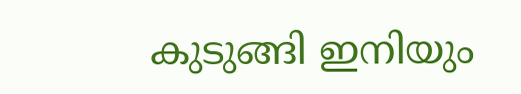കുടുങ്ങി ഇനിയും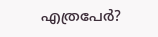എത്രപേര്‍?